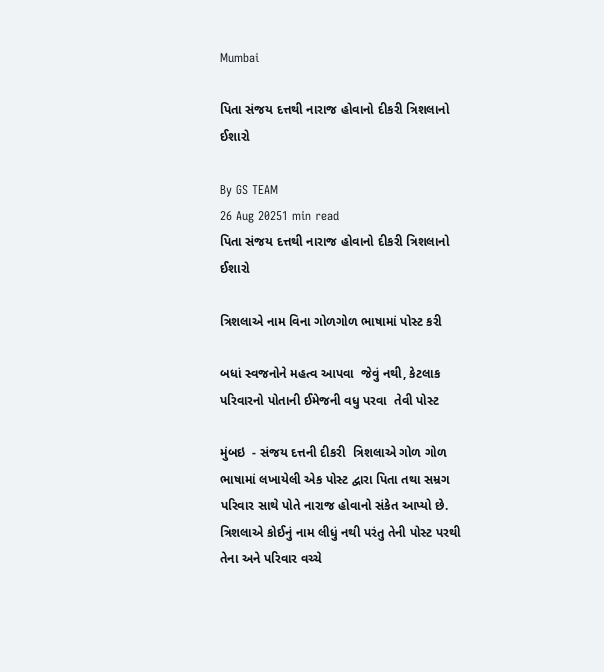Mumbai

પિતા સંજય દત્તથી નારાજ હોવાનો દીકરી ત્રિશલાનો ઈશારો

By GS TEAM
26 Aug 20251 min read
પિતા સંજય દત્તથી નારાજ હોવાનો દીકરી ત્રિશલાનો ઈશારો

ત્રિશલાએ નામ વિના ગોળગોળ ભાષામાં પોસ્ટ કરી

બધાં સ્વજનોને મહત્વ આપવા  જેવું નથી, કેટલાક પરિવારનો પોતાની ઈમેજની વધુ પરવા  તેવી પોસ્ટ

મુંબઇ  - સંજય દત્તની દીકરી  ત્રિશલાએ ગોળ ગોળ ભાષામાં લખાયેલી એક પોસ્ટ દ્વારા પિતા તથા સમ્રગ  પરિવાર સાથે પોતે નારાજ હોવાનો સંકેત આપ્યો છે. ત્રિશલાએ કોઈનું નામ લીધું નથી પરંતુ તેની પોસ્ટ પરથી તેના અને પરિવાર વચ્ચે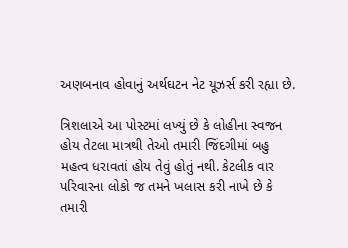અણબનાવ હોવાનું અર્થઘટન નેટ યૂઝર્સ કરી રહ્યા છે.

ત્રિશલાએ આ પોસ્ટમાં લખ્યું છે કે લોહીના સ્વજન હોય તેટલા માત્રથી તેઓ તમારી જિંદગીમાં બહુ  મહત્વ ધરાવતાં હોય તેવું હોતું નથી. કેટલીક વાર પરિવારના લોકો જ તમને ખલાસ કરી નાખે છે કે તમારી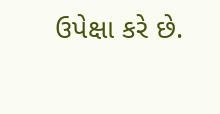ઉપેક્ષા કરે છે.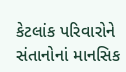કેટલાંક પરિવારોને સંતાનોનાં માનસિક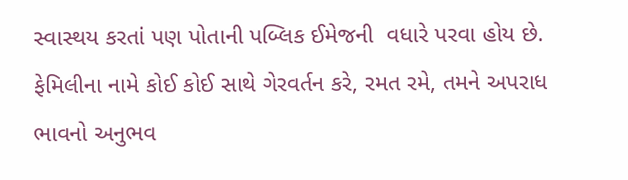સ્વાસ્થય કરતાં પણ પોતાની પબ્લિક ઈમેજની  વધારે પરવા હોય છે.  ફેમિલીના નામે કોઈ કોઈ સાથે ગેરવર્તન કરે, રમત રમે, તમને અપરાધ ભાવનો અનુભવ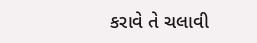કરાવે તે ચલાવી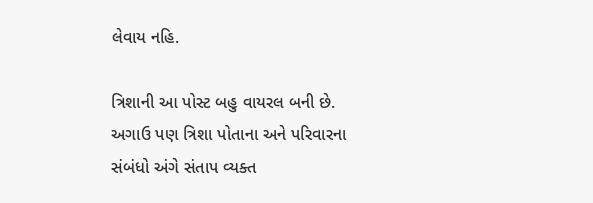લેવાય નહિ.

ત્રિશાની આ પોસ્ટ બહુ વાયરલ બની છે. અગાઉ પણ ત્રિશા પોતાના અને પરિવારના સંબંધો અંગે સંતાપ વ્યક્ત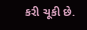કરી ચૂકી છે.